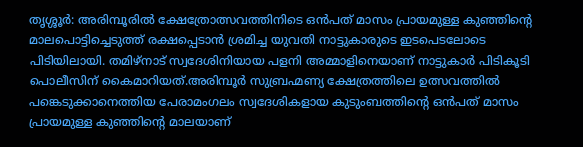തൃശ്ശൂർ: അരിമ്പൂരിൽ ക്ഷേത്രോത്സവത്തിനിടെ ഒൻപത് മാസം പ്രായമുള്ള കുഞ്ഞിന്റെ മാലപൊട്ടിച്ചെടുത്ത് രക്ഷപ്പെടാൻ ശ്രമിച്ച യുവതി നാട്ടുകാരുടെ ഇടപെടലോടെ പിടിയിലായി. തമിഴ്നാട് സ്വദേശിനിയായ പളനി അമ്മാളിനെയാണ് നാട്ടുകാർ പിടികൂടി പൊലീസിന് കൈമാറിയത്.അരിമ്പൂർ സുബ്രഹ്മണ്യ ക്ഷേത്രത്തിലെ ഉത്സവത്തിൽ പങ്കെടുക്കാനെത്തിയ പേരാമംഗലം സ്വദേശികളായ കുടുംബത്തിന്റെ ഒൻപത് മാസം പ്രായമുള്ള കുഞ്ഞിന്റെ മാലയാണ്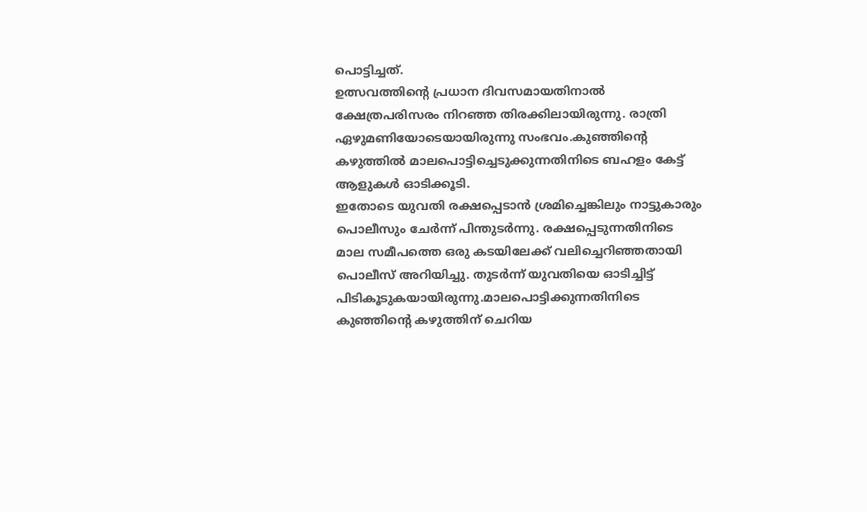പൊട്ടിച്ചത്.
ഉത്സവത്തിന്റെ പ്രധാന ദിവസമായതിനാൽ ക്ഷേത്രപരിസരം നിറഞ്ഞ തിരക്കിലായിരുന്നു. രാത്രി ഏഴുമണിയോടെയായിരുന്നു സംഭവം.കുഞ്ഞിന്റെ കഴുത്തിൽ മാലപൊട്ടിച്ചെടുക്കുന്നതിനിടെ ബഹളം കേട്ട് ആളുകൾ ഓടിക്കൂടി.
ഇതോടെ യുവതി രക്ഷപ്പെടാൻ ശ്രമിച്ചെങ്കിലും നാട്ടുകാരും പൊലീസും ചേർന്ന് പിന്തുടർന്നു. രക്ഷപ്പെടുന്നതിനിടെ മാല സമീപത്തെ ഒരു കടയിലേക്ക് വലിച്ചെറിഞ്ഞതായി പൊലീസ് അറിയിച്ചു. തുടർന്ന് യുവതിയെ ഓടിച്ചിട്ട് പിടികൂടുകയായിരുന്നു.മാലപൊട്ടിക്കുന്നതിനിടെ കുഞ്ഞിന്റെ കഴുത്തിന് ചെറിയ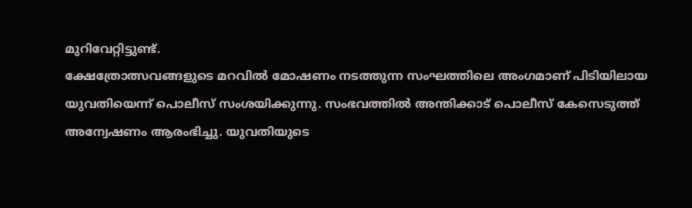മുറിവേറ്റിട്ടുണ്ട്.
ക്ഷേത്രോത്സവങ്ങളുടെ മറവിൽ മോഷണം നടത്തുന്ന സംഘത്തിലെ അംഗമാണ് പിടിയിലായ യുവതിയെന്ന് പൊലീസ് സംശയിക്കുന്നു. സംഭവത്തിൽ അന്തിക്കാട് പൊലീസ് കേസെടുത്ത് അന്വേഷണം ആരംഭിച്ചു. യുവതിയുടെ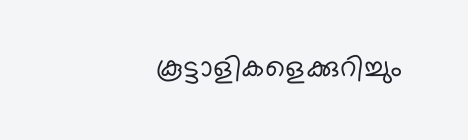കൂട്ടാളികളെക്കുറിച്ചും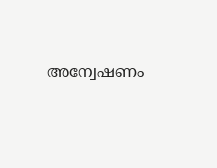അന്വേഷണം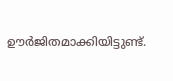ഊർജിതമാക്കിയിട്ടുണ്ട്.